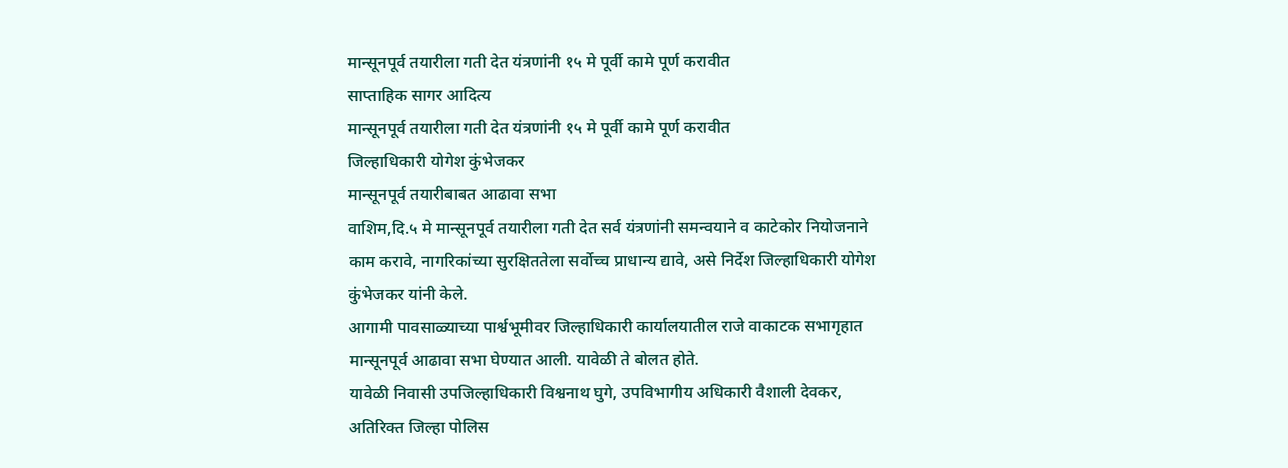मान्सूनपूर्व तयारीला गती देत यंत्रणांनी १५ मे पूर्वी कामे पूर्ण करावीत
साप्ताहिक सागर आदित्य
मान्सूनपूर्व तयारीला गती देत यंत्रणांनी १५ मे पूर्वी कामे पूर्ण करावीत
जिल्हाधिकारी योगेश कुंभेजकर
मान्सूनपूर्व तयारीबाबत आढावा सभा
वाशिम,दि.५ मे मान्सूनपूर्व तयारीला गती देत सर्व यंत्रणांनी समन्वयाने व काटेकोर नियोजनाने काम करावे, नागरिकांच्या सुरक्षिततेला सर्वोच्च प्राधान्य द्यावे, असे निर्देश जिल्हाधिकारी योगेश कुंभेजकर यांनी केले.
आगामी पावसाळ्याच्या पार्श्वभूमीवर जिल्हाधिकारी कार्यालयातील राजे वाकाटक सभागृहात मान्सूनपूर्व आढावा सभा घेण्यात आली. यावेळी ते बोलत होते.
यावेळी निवासी उपजिल्हाधिकारी विश्वनाथ घुगे, उपविभागीय अधिकारी वैशाली देवकर, अतिरिक्त जिल्हा पोलिस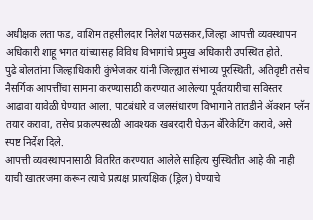अधीक्षक लता फड, वाशिम तहसीलदार निलेश पळसकर,जिल्हा आपत्ती व्यवस्थापन अधिकारी शाहू भगत यांच्यासह विविध विभागांचे प्रमुख अधिकारी उपस्थित होते.
पुढे बोलतांना जिल्हाधिकारी कुंभेजकर यांनी जिल्ह्यात संभाव्य पूरस्थिती, अतिवृष्टी तसेच नैसर्गिक आपत्तींचा सामना करण्यासाठी करण्यात आलेल्या पूर्वतयारीचा सविस्तर आढावा यावेळी घेण्यात आला. पाटबंधारे व जलसंधारण विभागाने तातडीने ॲक्शन प्लॅन तयार करावा, तसेच प्रकल्पस्थळी आवश्यक खबरदारी घेऊन बॅरिकेटिंग करावे, असे स्पष्ट निर्देश दिले.
आपत्ती व्यवस्थापनासाठी वितरित करण्यात आलेले साहित्य सुस्थितीत आहे की नाही याची खातरजमा करून त्याचे प्रत्यक्ष प्रात्यक्षिक (ड्रिल) घेण्याचे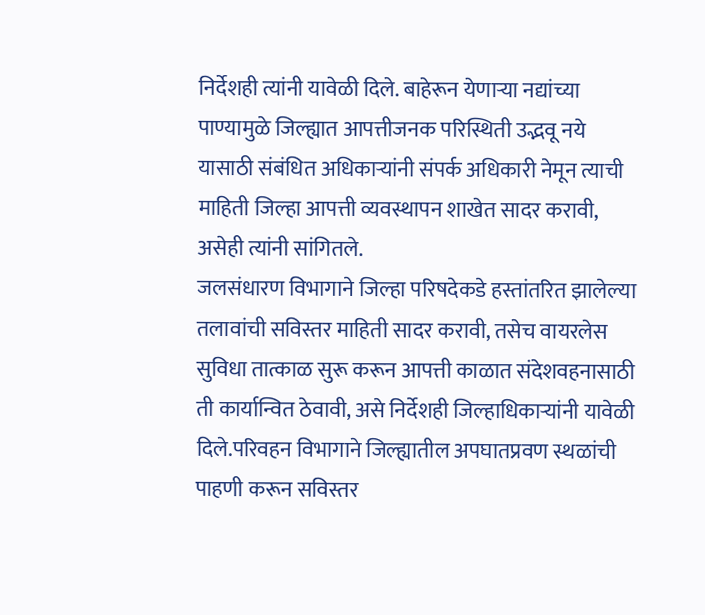निर्देशही त्यांनी यावेळी दिले. बाहेरून येणाऱ्या नद्यांच्या पाण्यामुळे जिल्ह्यात आपत्तीजनक परिस्थिती उद्भवू नये यासाठी संबंधित अधिकाऱ्यांनी संपर्क अधिकारी नेमून त्याची माहिती जिल्हा आपत्ती व्यवस्थापन शाखेत सादर करावी, असेही त्यांनी सांगितले.
जलसंधारण विभागाने जिल्हा परिषदेकडे हस्तांतरित झालेल्या तलावांची सविस्तर माहिती सादर करावी, तसेच वायरलेस सुविधा तात्काळ सुरू करून आपत्ती काळात संदेशवहनासाठी ती कार्यान्वित ठेवावी, असे निर्देशही जिल्हाधिकाऱ्यांनी यावेळी दिले.परिवहन विभागाने जिल्ह्यातील अपघातप्रवण स्थळांची पाहणी करून सविस्तर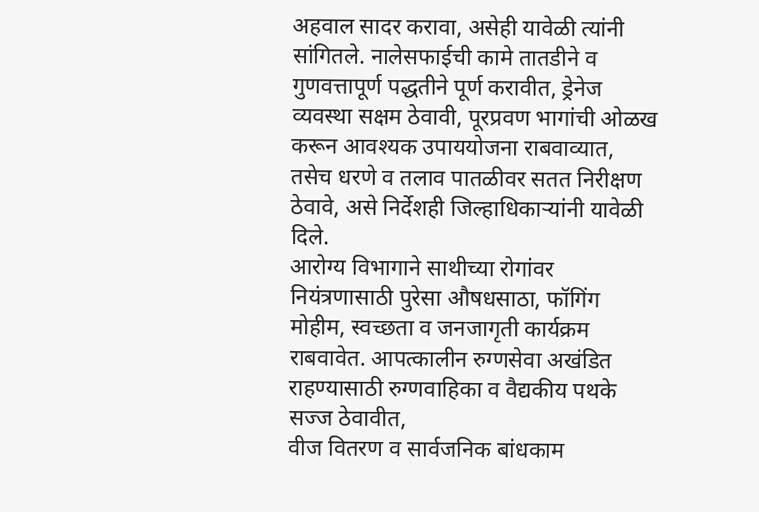अहवाल सादर करावा, असेही यावेळी त्यांनी सांगितले. नालेसफाईची कामे तातडीने व गुणवत्तापूर्ण पद्धतीने पूर्ण करावीत, ड्रेनेज व्यवस्था सक्षम ठेवावी, पूरप्रवण भागांची ओळख करून आवश्यक उपाययोजना राबवाव्यात, तसेच धरणे व तलाव पातळीवर सतत निरीक्षण ठेवावे, असे निर्देशही जिल्हाधिकाऱ्यांनी यावेळी दिले.
आरोग्य विभागाने साथीच्या रोगांवर नियंत्रणासाठी पुरेसा औषधसाठा, फॉगिंग मोहीम, स्वच्छता व जनजागृती कार्यक्रम राबवावेत. आपत्कालीन रुग्णसेवा अखंडित राहण्यासाठी रुग्णवाहिका व वैद्यकीय पथके सज्ज ठेवावीत,
वीज वितरण व सार्वजनिक बांधकाम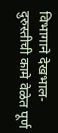विभागाने देखभाल-दुरुस्तीची कामे वेळेत पूर्ण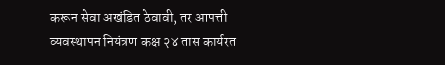करून सेवा अखंडित ठेवावी, तर आपत्ती व्यवस्थापन नियंत्रण कक्ष २४ तास कार्यरत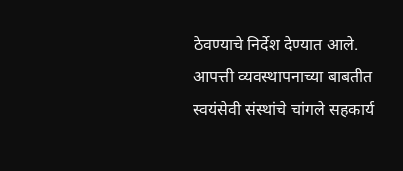ठेवण्याचे निर्देश देण्यात आले. आपत्ती व्यवस्थापनाच्या बाबतीत स्वयंसेवी संस्थांचे चांगले सहकार्य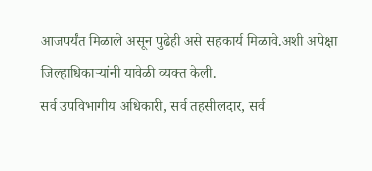आजपर्यंत मिळाले असून पुढेही असे सहकार्य मिळावे.अशी अपेक्षा जिल्हाधिकाऱ्यांनी यावेळी व्यक्त केली.
सर्व उपविभागीय अधिकारी, सर्व तहसीलदार, सर्व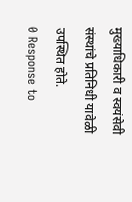मुख्याधिकारी व स्वयंसेवी संस्थांचे प्रतिनिधी यावेळी उपस्थित होते.
0 Response to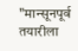"मान्सूनपूर्व तयारीला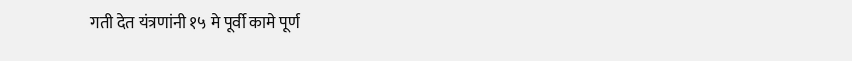गती देत यंत्रणांनी १५ मे पूर्वी कामे पूर्ण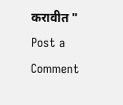करावीत "
Post a Comment